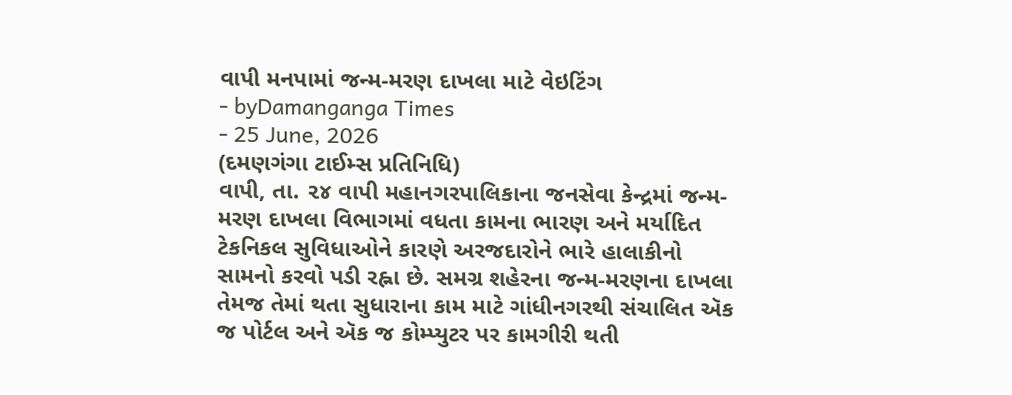વાપી મનપામાં જન્મ-મરણ દાખલા માટે વેઇટિંગ
- byDamanganga Times
- 25 June, 2026
(દમણગંગા ટાઈમ્સ પ્રતિનિધિ)
વાપી, તા. ૨૪ વાપી મહાનગરપાલિકાના જનસેવા કેન્દ્રમાં જન્મ-મરણ દાખલા વિભાગમાં વધતા કામના ભારણ અને મર્યાદિત ટેકનિકલ સુવિધાઓને કારણે અરજદારોને ભારે હાલાકીનો સામનો કરવો પડી રહ્ના છે. સમગ્ર શહેરના જન્મ-મરણના દાખલા તેમજ તેમાં થતા સુધારાના કામ માટે ગાંધીનગરથી સંચાલિત ઍક જ પોર્ટલ અને ઍક જ કોમ્પ્યુટર પર કામગીરી થતી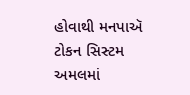હોવાથી મનપાઍ ટોકન સિસ્ટમ અમલમાં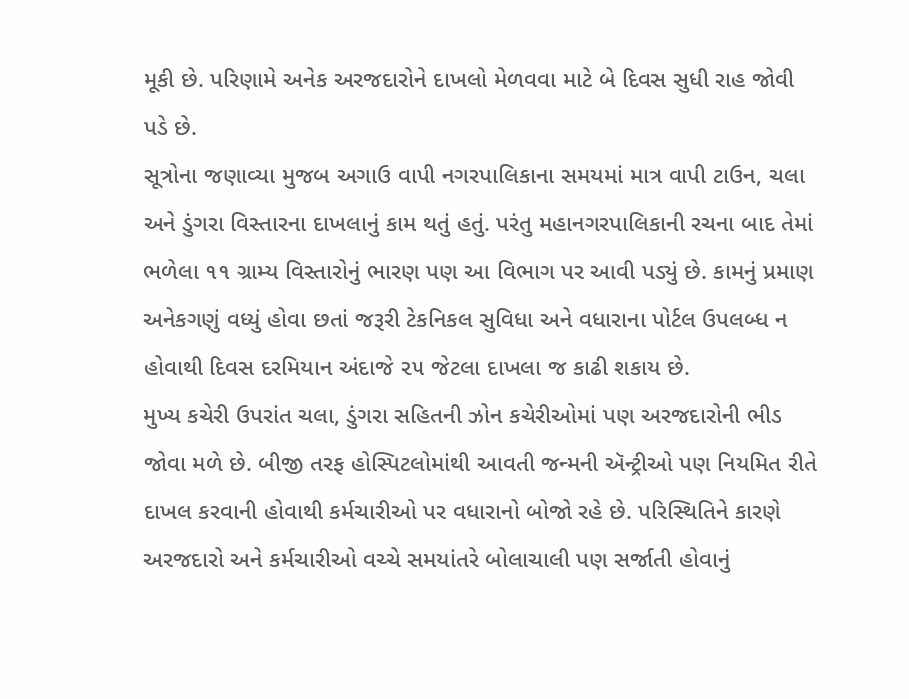મૂકી છે. પરિણામે અનેક અરજદારોને દાખલો મેળવવા માટે બે દિવસ સુધી રાહ જોવી પડે છે.
સૂત્રોના જણાવ્યા મુજબ અગાઉ વાપી નગરપાલિકાના સમયમાં માત્ર વાપી ટાઉન, ચલા અને ડુંગરા વિસ્તારના દાખલાનું કામ થતું હતું. પરંતુ મહાનગરપાલિકાની રચના બાદ તેમાં ભળેલા ૧૧ ગ્રામ્ય વિસ્તારોનું ભારણ પણ આ વિભાગ પર આવી પડ્યું છે. કામનું પ્રમાણ અનેકગણું વધ્યું હોવા છતાં જરૂરી ટેકનિકલ સુવિધા અને વધારાના પોર્ટલ ઉપલબ્ધ ન હોવાથી દિવસ દરમિયાન અંદાજે ૨૫ જેટલા દાખલા જ કાઢી શકાય છે.
મુખ્ય કચેરી ઉપરાંત ચલા, ડુંગરા સહિતની ઝોન કચેરીઓમાં પણ અરજદારોની ભીડ જોવા મળે છે. બીજી તરફ હોસ્પિટલોમાંથી આવતી જન્મની ઍન્ટ્રીઓ પણ નિયમિત રીતે દાખલ કરવાની હોવાથી કર્મચારીઓ પર વધારાનો બોજો રહે છે. પરિસ્થિતિને કારણે અરજદારો અને કર્મચારીઓ વચ્ચે સમયાંતરે બોલાચાલી પણ સર્જાતી હોવાનું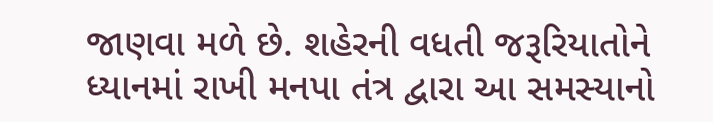જાણવા મળે છે. શહેરની વધતી જરૂરિયાતોને ધ્યાનમાં રાખી મનપા તંત્ર દ્વારા આ સમસ્યાનો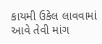કાયમી ઉકેલ લાવવામાં આવે તેવી માંગ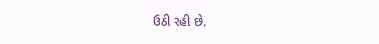ઉઠી રહી છે.